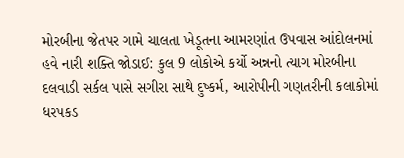મોરબીના જેતપર ગામે ચાલતા ખેડૂતના આમરણાંત ઉપવાસ આંદોલનમાં હવે નારી શક્તિ જોડાઈ: કુલ 9 લોકોએ કર્યો અન્નનો ત્યાગ મોરબીના દલવાડી સર્કલ પાસે સગીરા સાથે દુષ્કર્મ, આરોપીની ગણતરીની કલાકોમાં ધરપકડ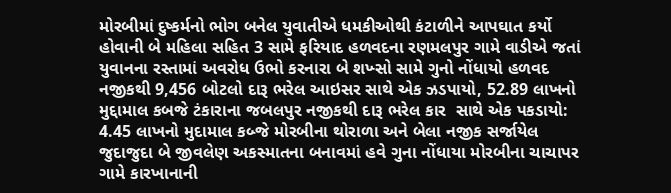મોરબીમાં દુષ્કર્મનો ભોગ બનેલ યુવાતીએ ધમકીઓથી કંટાળીને આપઘાત કર્યો હોવાની બે મહિલા સહિત 3 સામે ફરિયાદ હળવદના રણમલપુર ગામે વાડીએ જતાં યુવાનના રસ્તામાં અવરોધ ઉભો કરનારા બે શખ્સો સામે ગુનો નોંધાયો હળવદ નજીકથી 9,456 બોટલો દારૂ ભરેલ આઇસર સાથે એક ઝડપાયો, 52.89 લાખનો મુદ્દામાલ કબજે ટંકારાના જબલપુર નજીકથી દારૂ ભરેલ કાર  સાથે એક પકડાયો: 4.45 લાખનો મુદામાલ કબ્જે મોરબીના થોરાળા અને બેલા નજીક સર્જાયેલ જુદાજુદા બે જીવલેણ અકસ્માતના બનાવમાં હવે ગુના નોંધાયા મોરબીના ચાચાપર ગામે કારખાનાની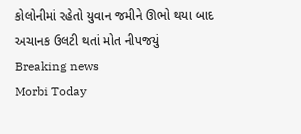કોલોનીમાં રહેતો યુવાન જમીને ઊભો થયા બાદ અચાનક ઉલટી થતાં મોત નીપજયું
Breaking news
Morbi Today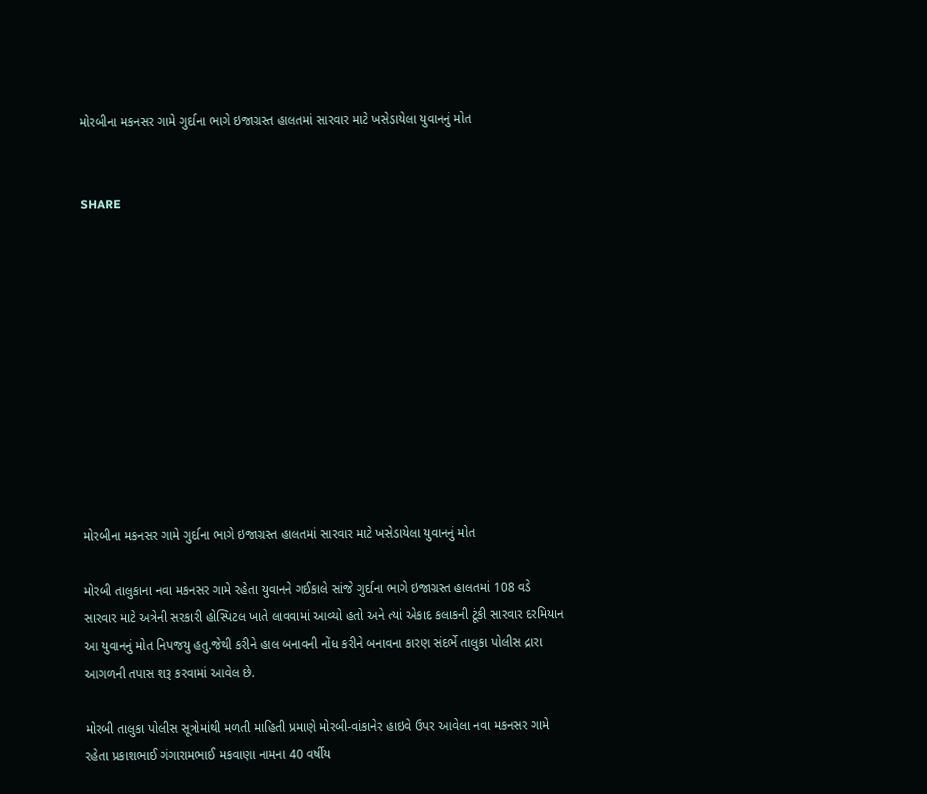મોરબીના મકનસર ગામે ગુર્દાના ભાગે ઇજાગ્રસ્ત હાલતમાં સારવાર માટે ખસેડાયેલા યુવાનનું મોત


SHARE











મોરબીના મકનસર ગામે ગુર્દાના ભાગે ઇજાગ્રસ્ત હાલતમાં સારવાર માટે ખસેડાયેલા યુવાનનું મોત

મોરબી તાલુકાના નવા મકનસર ગામે રહેતા યુવાનને ગઈકાલે સાંજે ગુર્દાના ભાગે ઇજાગ્રસ્ત હાલતમાં 108 વડે સારવાર માટે અત્રેની સરકારી હોસ્પિટલ ખાતે લાવવામાં આવ્યો હતો અને ત્યાં એકાદ કલાકની ટૂંકી સારવાર દરમિયાન આ યુવાનનું મોત નિપજયુ હતુ.જેથી કરીને હાલ બનાવની નોંધ કરીને બનાવના કારણ સંદર્ભે તાલુકા પોલીસ દ્રારા આગળની તપાસ શરૂ કરવામાં આવેલ છે.

મોરબી તાલુકા પોલીસ સૂત્રોમાંથી મળતી માહિતી પ્રમાણે મોરબી-વાંકાનેર હાઇવે ઉપર આવેલા નવા મકનસર ગામે રહેતા પ્રકાશભાઈ ગંગારામભાઈ મકવાણા નામના 40 વર્ષીય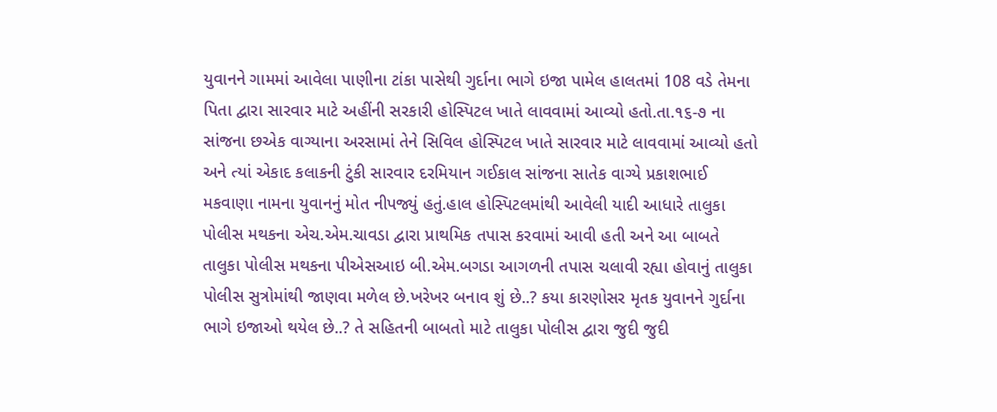યુવાનને ગામમાં આવેલા પાણીના ટાંકા પાસેથી ગુર્દાના ભાગે ઇજા પામેલ હાલતમાં 108 વડે તેમના પિતા દ્વારા સારવાર માટે અહીંની સરકારી હોસ્પિટલ ખાતે લાવવામાં આવ્યો હતો.તા.૧૬-૭ ના સાંજના છએક વાગ્યાના અરસામાં તેને સિવિલ હોસ્પિટલ ખાતે સારવાર માટે લાવવામાં આવ્યો હતો અને ત્યાં એકાદ કલાકની ટુંકી સારવાર દરમિયાન ગઈકાલ સાંજના સાતેક વાગ્યે પ્રકાશભાઈ મકવાણા નામના યુવાનનું મોત નીપજ્યું હતું.હાલ હોસ્પિટલમાંથી આવેલી યાદી આધારે તાલુકા પોલીસ મથકના એચ.એમ.ચાવડા દ્વારા પ્રાથમિક તપાસ કરવામાં આવી હતી અને આ બાબતે તાલુકા પોલીસ મથકના પીએસઆઇ બી.એમ.બગડા આગળની તપાસ ચલાવી રહ્યા હોવાનું તાલુકા પોલીસ સુત્રોમાંથી જાણવા મળેલ છે.ખરેખર બનાવ શું છે..? કયા કારણોસર મૃતક યુવાનને ગુર્દાના ભાગે ઇજાઓ થયેલ છે..? તે સહિતની બાબતો માટે તાલુકા પોલીસ દ્વારા જુદી જુદી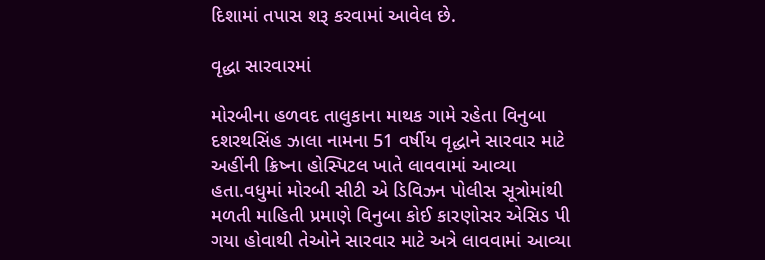દિશામાં તપાસ શરૂ કરવામાં આવેલ છે.

વૃદ્ધા સારવારમાં

મોરબીના હળવદ તાલુકાના માથક ગામે રહેતા વિનુબા દશરથસિંહ ઝાલા નામના 51 વર્ષીય વૃદ્ધાને સારવાર માટે અહીંની ક્રિષ્ના હોસ્પિટલ ખાતે લાવવામાં આવ્યા હતા.વધુમાં મોરબી સીટી એ ડિવિઝન પોલીસ સૂત્રોમાંથી મળતી માહિતી પ્રમાણે વિનુબા કોઈ કારણોસર એસિડ પી ગયા હોવાથી તેઓને સારવાર માટે અત્રે લાવવામાં આવ્યા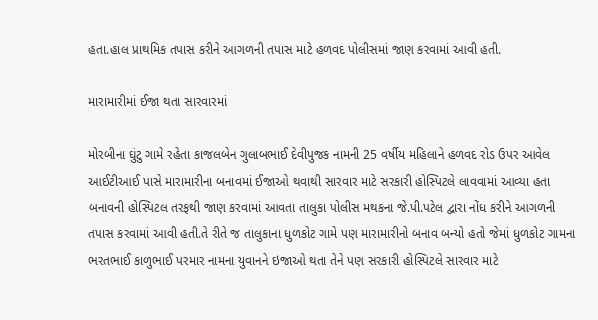હતા.હાલ પ્રાથમિક તપાસ કરીને આગળની તપાસ માટે હળવદ પોલીસમાં જાણ કરવામાં આવી હતી.

મારામારીમાં ઈજા થતા સારવારમાં

મોરબીના ઘુંટુ ગામે રહેતા કાજલબેન ગુલાબભાઈ દેવીપુજક નામની 25 વર્ષીય મહિલાને હળવદ રોડ ઉપર આવેલ આઈટીઆઈ પાસે મારામારીના બનાવમાં ઈજાઓ થવાથી સારવાર માટે સરકારી હોસ્પિટલે લાવવામાં આવ્યા હતા બનાવની હોસ્પિટલ તરફથી જાણ કરવામાં આવતા તાલુકા પોલીસ મથકના જે.પી.પટેલ દ્વારા નોંધ કરીને આગળની તપાસ કરવામાં આવી હતી.તે રીતે જ તાલુકાના ધુળકોટ ગામે પણ મારામારીનો બનાવ બન્યો હતો જેમાં ધુળકોટ ગામના ભરતભાઈ કાળુભાઈ પરમાર નામના યુવાનને ઇજાઓ થતા તેને પણ સરકારી હોસ્પિટલે સારવાર માટે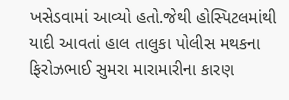ખસેડવામાં આવ્યો હતો.જેથી હોસ્પિટલમાંથી યાદી આવતાં હાલ તાલુકા પોલીસ મથકના ફિરોઝભાઈ સુમરા મારામારીના કારણ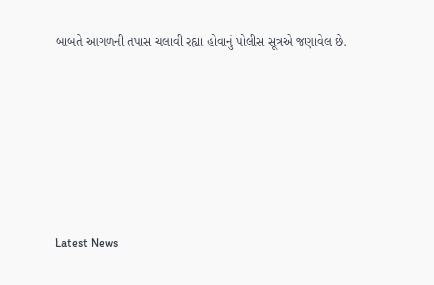બાબતે આગળની તપાસ ચલાવી રહ્યા હોવાનું પોલીસ સૂત્રએ જણાવેલ છે.






Latest News